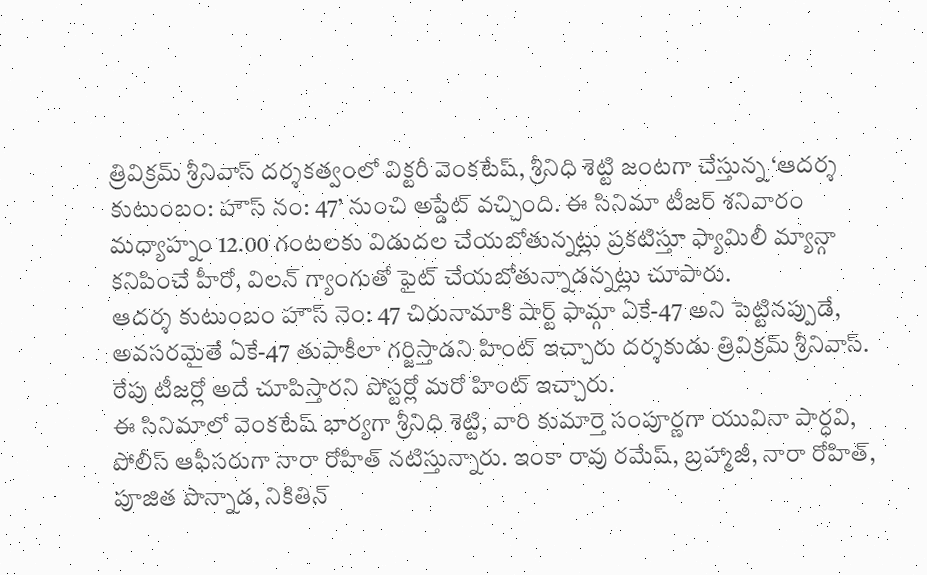త్రివిక్రమ్ శ్రీనివాస్ దర్శకత్వంలో విక్టరీ వెంకటేష్, శ్రీనిధి శెట్టి జంటగా చేస్తున్న ‘ఆదర్శ కుటుంబం: హౌస్ నం: 47’ నుంచి అప్డేట్ వచ్చింది. ఈ సినిమా టీజర్ శనివారం మధ్యాహ్నం 12.00 గంటలకు విడుదల చేయబోతున్నట్లు ప్రకటిస్తూ ఫ్యామిలీ మ్యాన్గా కనిపించే హీరో, విలన్ గ్యాంగుతో ఫైట్ చేయబోతున్నాడన్నట్లు చూపారు.
ఆదర్శ కుటుంబం హౌస్ నెం: 47 చిరునామాకి షార్ట్ ఫామ్గా ఏకే-47 అని పెట్టినప్పుడే, అవసరమైతే ఏకే-47 తుపాకీలా గర్జిస్తాడని హింట్ ఇచ్చారు దర్శకుడు త్రివిక్రమ్ శ్రీనివాస్. రేపు టీజర్లో అదే చూపిస్తారని పోస్టర్లో మరో హింట్ ఇచ్చారు.
ఈ సినిమాలో వెంకటేష్ భార్యగా శ్రీనిధి శెట్టి, వారి కుమార్తె సంపూర్ణగా యువినా పార్ధవి, పోలీస్ ఆఫీసరుగా నారా రోహిత్ నటిస్తున్నారు. ఇంకా రావు రమేష్, బ్రహ్మాజీ, నారా రోహిత్, పూజిత పొన్నాడ, నికితిన్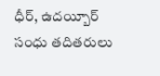ధీర్, ఉదయ్బీర్ సంధు తదితరులు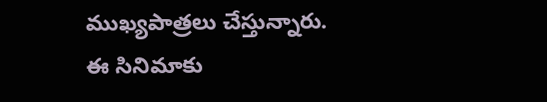ముఖ్యపాత్రలు చేస్తున్నారు.
ఈ సినిమాకు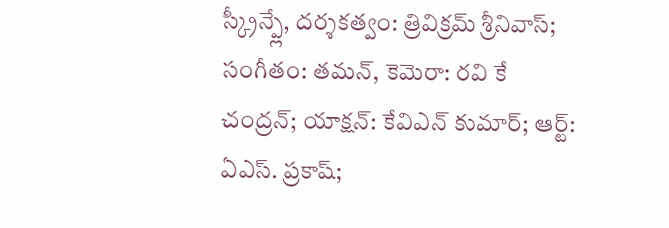స్క్రీన్ప్లే, దర్శకత్వం: త్రివిక్రమ్ శ్రీనివాస్; సంగీతం: తమన్, కెమెరా: రవి కే చంద్రన్; యాక్షన్: కేవిఎన్ కుమార్; ఆర్ట్: ఏఎస్. ప్రకాష్;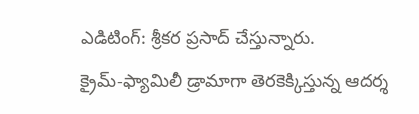ఎడిటింగ్: శ్రీకర ప్రసాద్ చేస్తున్నారు.
క్రైమ్-ఫ్యామిలీ డ్రామాగా తెరకెక్కిస్తున్న ఆదర్శ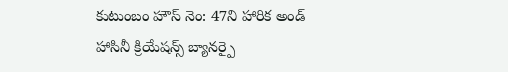కుటుంబం హౌస్ నెం: 47ని హారిక అండ్ హాసినీ క్రియేషన్స్ బ్యానర్పై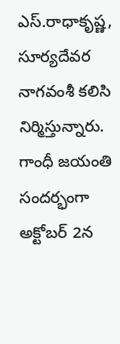ఎస్.రాధాకృష్ణ, సూర్యదేవర నాగవంశీ కలిసి నిర్మిస్తున్నారు. గాంధీ జయంతి సందర్భంగా అక్టోబర్ 2న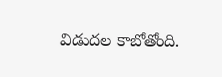విడుదల కాబోతోంది.